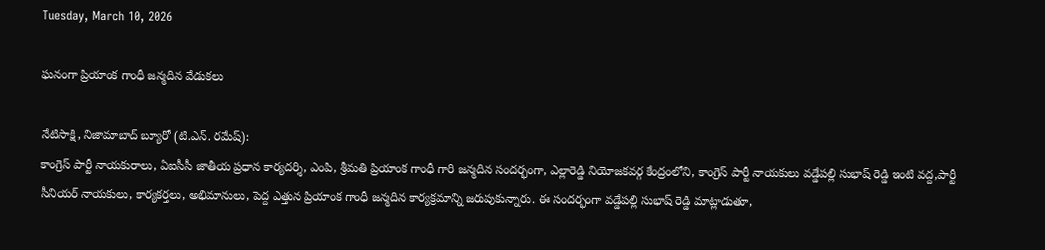Tuesday, March 10, 2026

ఘనంగా ప్రియాంక గాంధీ జన్మదిన వేడుకలు

నేటిసాక్షి, నిజామాబాద్ బ్యూరో (టి.ఎన్. రమేష్):
కాంగ్రెస్ పార్టీ నాయకురాలు, ఏఐసీసీ జాతీయ ప్రధాన కార్యదర్శి, ఎంపి, శ్రీమతి ప్రియాంక గాంధీ గారి జన్మదిన సందర్భంగా, ఎల్లారెడ్డి నియోజకవర్గ కేంద్రంలోని, కాంగ్రెస్ పార్టీ నాయకులు వడ్డేపల్లి సుభాష్ రెడ్డి ఇంటి వద్ద,పార్టీ సీనియర్ నాయకులు, కార్యకర్తలు, అభిమానులు, పెద్ద ఎత్తున ప్రియాంక గాంధీ జన్మదిన కార్యక్రమాన్ని జరుపుకున్నారు. ఈ సందర్భంగా వడ్డేపల్లి సుభాష్ రెడ్డి మాట్లాడుతూ,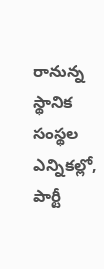రానున్న స్థానిక సంస్థల ఎన్నికల్లో, పార్టీ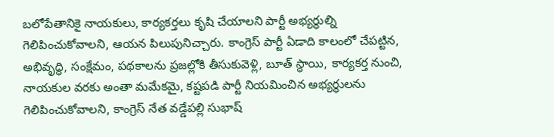బలోపేతానికై నాయకులు, కార్యకర్తలు కృషి చేయాలని పార్టీ అభ్యర్థుల్ని గెలిపించుకోవాలని, ఆయన పిలుపునిచ్చారు. కాంగ్రెస్ పార్టీ ఏడాది కాలంలో చేపట్టిన, అభివృద్ధి, సంక్షేమం, పథకాలను ప్రజల్లోకి తీసుకువెళ్లి, బూత్ స్థాయి, కార్యకర్త నుంచి, నాయకుల వరకు అంతా మమేకమై, కష్టపడి పార్టీ నియమించిన అభ్యర్థులను గెలిపించుకోవాలని, కాంగ్రెస్ నేత వడ్డేపల్లి సుభాష్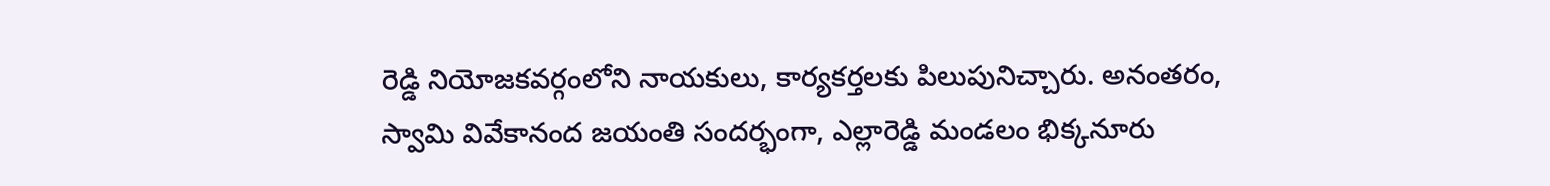రెడ్డి నియోజకవర్గంలోని నాయకులు, కార్యకర్తలకు పిలుపునిచ్చారు. అనంతరం, స్వామి వివేకానంద జయంతి సందర్భంగా, ఎల్లారెడ్డి మండలం భిక్కనూరు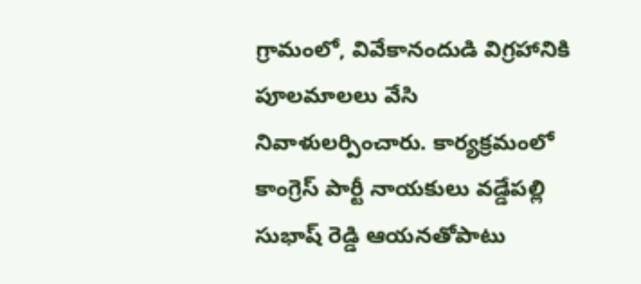గ్రామంలో, వివేకానందుడి విగ్రహానికి పూలమాలలు వేసి నివాళులర్పించారు. కార్యక్రమంలో కాంగ్రెస్ పార్టీ నాయకులు వడ్డేపల్లి సుభాష్ రెడ్డి ఆయనతోపాటు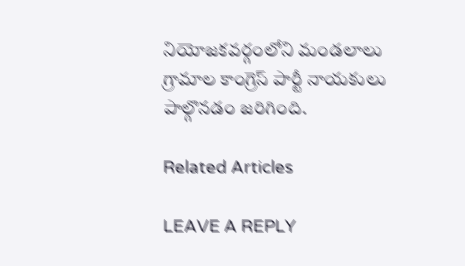నియోజకవర్గంలోని మండలాలు గ్రామాల కాంగ్రెస్ పార్టీ నాయకులు పాల్గొనడం జరిగింది.

Related Articles

LEAVE A REPLY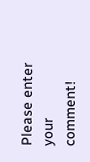Please enter your comment!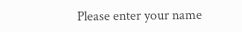Please enter your name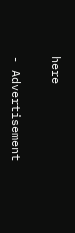here

- Advertisement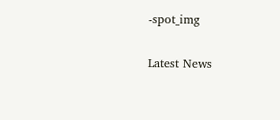-spot_img

Latest News